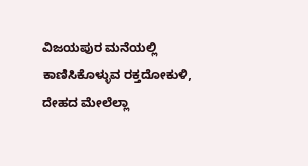ವಿಜಯಪುರ ಮನೆಯಲ್ಲಿ ಕಾಣಿಸಿಕೊಳ್ಳುವ ರಕ್ತದೋಕುಳಿ, ದೇಹದ ಮೇಲೆಲ್ಲಾ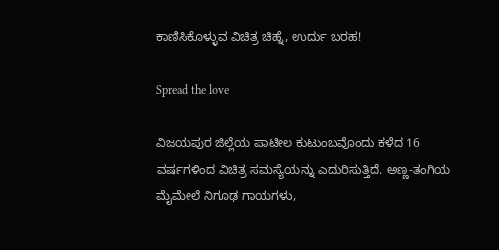ಕಾಣಿಸಿಕೊಳ್ಳುವ ವಿಚಿತ್ರ ಚಿಹ್ನೆ, ಉರ್ದು ಬರಹ!

Spread the love

ವಿಜಯಪುರ ಜಿಲ್ಲೆಯ ಪಾಟೀಲ ಕುಟುಂಬವೊಂದು ಕಳೆದ 16 ವರ್ಷಗಳಿಂದ ವಿಚಿತ್ರ ಸಮಸ್ಯೆಯನ್ನು ಎದುರಿಸುತ್ತಿದೆ. ಅಣ್ಣ-ತಂಗಿಯ ಮೈಮೇಲೆ ನಿಗೂಢ ಗಾಯಗಳು,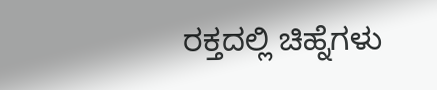ರಕ್ತದಲ್ಲಿ ಚಿಹ್ನೆಗಳು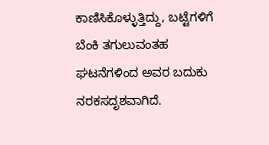ಕಾಣಿಸಿಕೊಳ್ಳುತ್ತಿದ್ದು, ಬಟ್ಟೆಗಳಿಗೆ ಬೆಂಕಿ ತಗುಲುವಂತಹ ಘಟನೆಗಳಿಂದ ಅವರ ಬದುಕು ನರಕಸದೃಶವಾಗಿದೆ.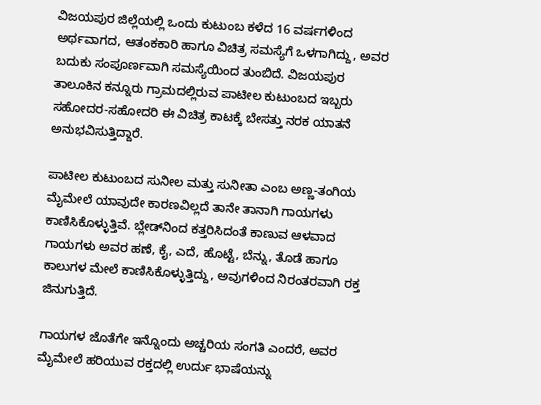ವಿಜಯಪುರ ಜಿಲ್ಲೆಯಲ್ಲಿ ಒಂದು ಕುಟುಂಬ ಕಳೆದ 16 ವರ್ಷಗಳಿಂದ ಅರ್ಥವಾಗದ, ಆತಂಕಕಾರಿ ಹಾಗೂ ವಿಚಿತ್ರ ಸಮಸ್ಯೆಗೆ ಒಳಗಾಗಿದ್ದು, ಅವರ ಬದುಕು ಸಂಪೂರ್ಣವಾಗಿ ಸಮಸ್ಯೆಯಿಂದ ತುಂಬಿದೆ. ವಿಜಯಪುರ ತಾಲೂಕಿನ ಕನ್ನೂರು ಗ್ರಾಮದಲ್ಲಿರುವ ಪಾಟೀಲ ಕುಟುಂಬದ ಇಬ್ಬರು ಸಹೋದರ-ಸಹೋದರಿ ಈ ವಿಚಿತ್ರ ಕಾಟಕ್ಕೆ ಬೇಸತ್ತು ನರಕ ಯಾತನೆ ಅನುಭವಿಸುತ್ತಿದ್ದಾರೆ.

ಪಾಟೀಲ ಕುಟುಂಬದ ಸುನೀಲ ಮತ್ತು ಸುನೀತಾ ಎಂಬ ಅಣ್ಣ-ತಂಗಿಯ ಮೈಮೇಲೆ ಯಾವುದೇ ಕಾರಣವಿಲ್ಲದೆ ತಾನೇ ತಾನಾಗಿ ಗಾಯಗಳು ಕಾಣಿಸಿಕೊಳ್ಳುತ್ತಿವೆ. ಬ್ಲೇಡ್‌ನಿಂದ ಕತ್ತರಿಸಿದಂತೆ ಕಾಣುವ ಆಳವಾದ ಗಾಯಗಳು ಅವರ ಹಣೆ, ಕೈ, ಎದೆ, ಹೊಟ್ಟೆ, ಬೆನ್ನು, ತೊಡೆ ಹಾಗೂ ಕಾಲುಗಳ ಮೇಲೆ ಕಾಣಿಸಿಕೊಳ್ಳುತ್ತಿದ್ದು, ಅವುಗಳಿಂದ ನಿರಂತರವಾಗಿ ರಕ್ತ ಜಿನುಗುತ್ತಿದೆ.

ಗಾಯಗಳ ಜೊತೆಗೇ ಇನ್ನೊಂದು ಅಚ್ಚರಿಯ ಸಂಗತಿ ಎಂದರೆ, ಅವರ ಮೈಮೇಲೆ ಹರಿಯುವ ರಕ್ತದಲ್ಲಿ ಉರ್ದು ಭಾಷೆಯನ್ನು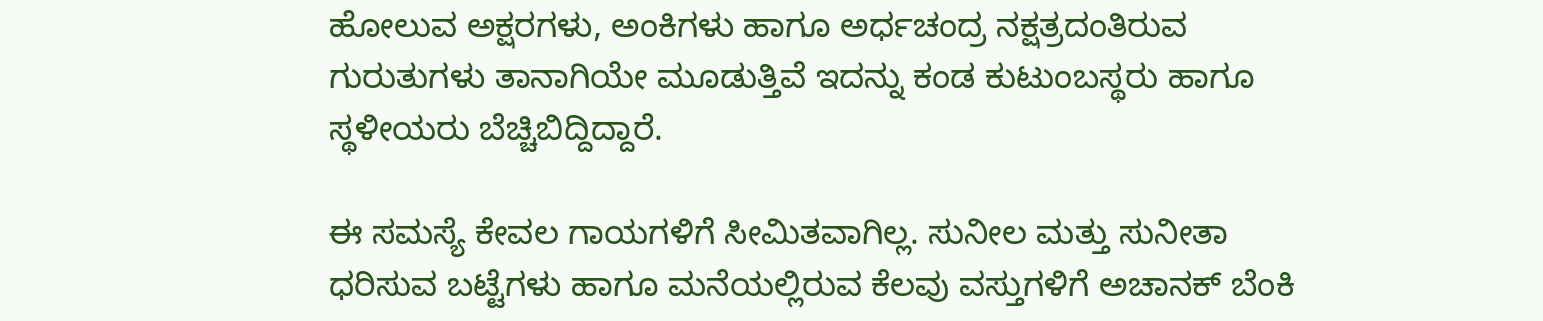ಹೋಲುವ ಅಕ್ಷರಗಳು, ಅಂಕಿಗಳು ಹಾಗೂ ಅರ್ಧಚಂದ್ರ ನಕ್ಷತ್ರದಂತಿರುವ ಗುರುತುಗಳು ತಾನಾಗಿಯೇ ಮೂಡುತ್ತಿವೆ ಇದನ್ನು ಕಂಡ ಕುಟುಂಬಸ್ಥರು ಹಾಗೂ ಸ್ಥಳೀಯರು ಬೆಚ್ಚಿಬಿದ್ದಿದ್ದಾರೆ.

ಈ ಸಮಸ್ಯೆ ಕೇವಲ ಗಾಯಗಳಿಗೆ ಸೀಮಿತವಾಗಿಲ್ಲ. ಸುನೀಲ ಮತ್ತು ಸುನೀತಾ ಧರಿಸುವ ಬಟ್ಟೆಗಳು ಹಾಗೂ ಮನೆಯಲ್ಲಿರುವ ಕೆಲವು ವಸ್ತುಗಳಿಗೆ ಅಚಾನಕ್ ಬೆಂಕಿ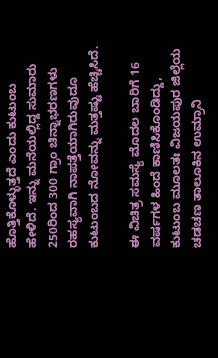ಹೊತ್ತಿಕೊಳ್ಳುತ್ತದೆ ಎಂದು ಕುಟುಂಬ ಹೇಳಿದೆ. ಇನ್ನು ಮನೆಯಲ್ಲಿದ್ದ ಸುಮಾರು 250ರಿಂದ 300 ಗ್ರಾಂ ಚಿನ್ನಾಭರಣಗಳು ರಹಸ್ಯವಾಗಿ ನಾಪತ್ತೆಯಾಗಿರುವುದೂ ಕುಟುಂಬದ ನೋವನ್ನು ಮತ್ತಷ್ಟು ಹೆಚ್ಚಿಸಿದೆ.

ಈ ವಿಚಿತ್ರ ಸಮಸ್ಯೆ ಮೊದಲ ಬಾರಿಗೆ 16 ವರ್ಷಗಳ ಹಿಂದೆ ಕಾಣಿಸಿಕೊಂಡಿದ್ದು, ಕುಟುಂಬ ಮೂಲತಃ ವಿಜಯಪುರ ಜಿಲ್ಲೆಯ ಚಡಚಣ ತಾಲೂಕಿನ ಉಮ್ರಾನಿ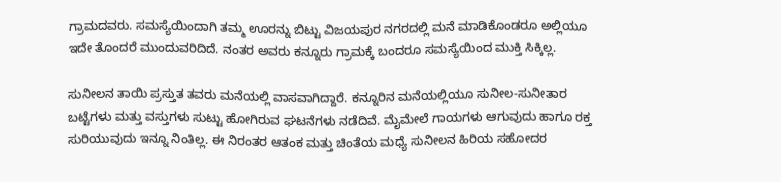ಗ್ರಾಮದವರು. ಸಮಸ್ಯೆಯಿಂದಾಗಿ ತಮ್ಮ ಊರನ್ನು ಬಿಟ್ಟು ವಿಜಯಪುರ ನಗರದಲ್ಲಿ ಮನೆ ಮಾಡಿಕೊಂಡರೂ ಅಲ್ಲಿಯೂ ಇದೇ ತೊಂದರೆ ಮುಂದುವರಿದಿದೆ. ನಂತರ ಅವರು ಕನ್ನೂರು ಗ್ರಾಮಕ್ಕೆ ಬಂದರೂ ಸಮಸ್ಯೆಯಿಂದ ಮುಕ್ತಿ ಸಿಕ್ಕಿಲ್ಲ.

ಸುನೀಲನ ತಾಯಿ ಪ್ರಸ್ತುತ ತವರು ಮನೆಯಲ್ಲಿ ವಾಸವಾಗಿದ್ದಾರೆ. ಕನ್ನೂರಿನ ಮನೆಯಲ್ಲಿಯೂ ಸುನೀಲ-ಸುನೀತಾರ ಬಟ್ಟೆಗಳು ಮತ್ತು ವಸ್ತುಗಳು ಸುಟ್ಟು ಹೋಗಿರುವ ಘಟನೆಗಳು ನಡೆದಿವೆ. ಮೈಮೇಲೆ ಗಾಯಗಳು ಆಗುವುದು ಹಾಗೂ ರಕ್ತ ಸುರಿಯುವುದು ಇನ್ನೂ ನಿಂತಿಲ್ಲ. ಈ ನಿರಂತರ ಆತಂಕ ಮತ್ತು ಚಿಂತೆಯ ಮಧ್ಯೆ ಸುನೀಲನ ಹಿರಿಯ ಸಹೋದರ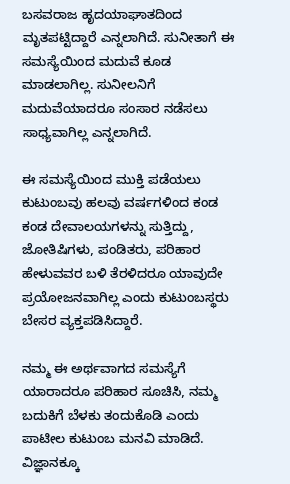ಬಸವರಾಜ ಹೃದಯಾಘಾತದಿಂದ ಮೃತಪಟ್ಟಿದ್ದಾರೆ ಎನ್ನಲಾಗಿದೆ. ಸುನೀತಾಗೆ ಈ ಸಮಸ್ಯೆಯಿಂದ ಮದುವೆ ಕೂಡ ಮಾಡಲಾಗಿಲ್ಲ. ಸುನೀಲನಿಗೆ ಮದುವೆಯಾದರೂ ಸಂಸಾರ ನಡೆಸಲು ಸಾಧ್ಯವಾಗಿಲ್ಲ ಎನ್ನಲಾಗಿದೆ.

ಈ ಸಮಸ್ಯೆಯಿಂದ ಮುಕ್ತಿ ಪಡೆಯಲು ಕುಟುಂಬವು ಹಲವು ವರ್ಷಗಳಿಂದ ಕಂಡ ಕಂಡ ದೇವಾಲಯಗಳನ್ನು ಸುತ್ತಿದ್ದು, ಜೋತಿಷಿಗಳು, ಪಂಡಿತರು, ಪರಿಹಾರ ಹೇಳುವವರ ಬಳಿ ತೆರಳಿದರೂ ಯಾವುದೇ ಪ್ರಯೋಜನವಾಗಿಲ್ಲ ಎಂದು ಕುಟುಂಬಸ್ಥರು ಬೇಸರ ವ್ಯಕ್ತಪಡಿಸಿದ್ದಾರೆ.

ನಮ್ಮ ಈ ಅರ್ಥವಾಗದ ಸಮಸ್ಯೆಗೆ ಯಾರಾದರೂ ಪರಿಹಾರ ಸೂಚಿಸಿ, ನಮ್ಮ ಬದುಕಿಗೆ ಬೆಳಕು ತಂದುಕೊಡಿ ಎಂದು ಪಾಟೀಲ ಕುಟುಂಬ ಮನವಿ ಮಾಡಿದೆ. ವಿಜ್ಞಾನಕ್ಕೂ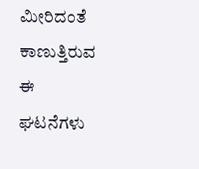ಮೀರಿದಂತೆ ಕಾಣುತ್ತಿರುವ ಈ ಘಟನೆಗಳು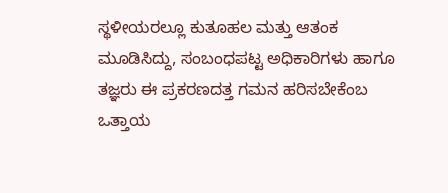ಸ್ಥಳೀಯರಲ್ಲೂ ಕುತೂಹಲ ಮತ್ತು ಆತಂಕ ಮೂಡಿಸಿದ್ದು, ಸಂಬಂಧಪಟ್ಟ ಅಧಿಕಾರಿಗಳು ಹಾಗೂ ತಜ್ಞರು ಈ ಪ್ರಕರಣದತ್ತ ಗಮನ ಹರಿಸಬೇಕೆಂಬ ಒತ್ತಾಯ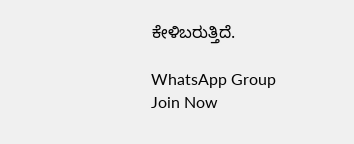ಕೇಳಿಬರುತ್ತಿದೆ.

WhatsApp Group Join Now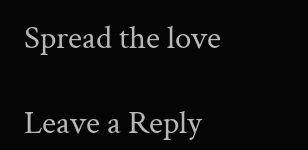Spread the love

Leave a Reply